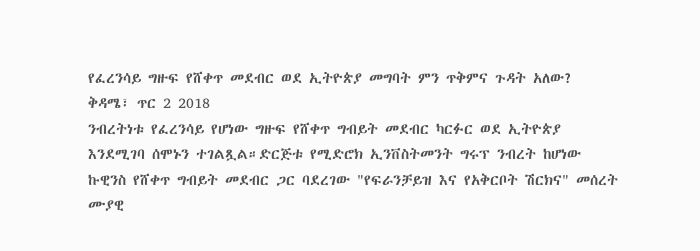የፈረንሳይ ግዙፍ የሸቀጥ መደብር ወደ ኢትዮጵያ መግባት ምን ጥቅምና ጉዳት አለው?
ቅዳሜ፣ ጥር 2 2018
ንብረትነቱ የፈረንሳይ የሆነው ግዙፍ የሸቀጥ ግብይት መደብር ካርፉር ወደ ኢትዮጵያ እንደሚገባ ሰሞኑን ተገልጿል።ድርጅቱ የሚድሮክ ኢንቨስትመንት ግሩፕ ንብረት ከሆነው ኩዊንስ የሸቀጥ ግብይት መደብር ጋር ባደረገው "የፍራንቻይዝ እና የአቅርቦት ሽርክና" መሰረት ሙያዊ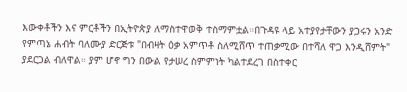እውቀቶችን እና ምርቶችን በኢትዮጵያ ለማስተዋወቅ ተስማምቷል።በጉዳዩ ላይ አተያየታቸውን ያጋሩን አንድ የምጣኔ ሐብት ባለሙያ ድርጅቱ "በብዛት ዕቃ አምጥቶ ስለሚሸጥ ተጠቃሚው በተሻለ ዋጋ እንዲሸምት" ያደርጋል ብለዋል። ያም ሆኖ ግን በውል የታሠረ ስምምነት ካልተደረገ በስተቀር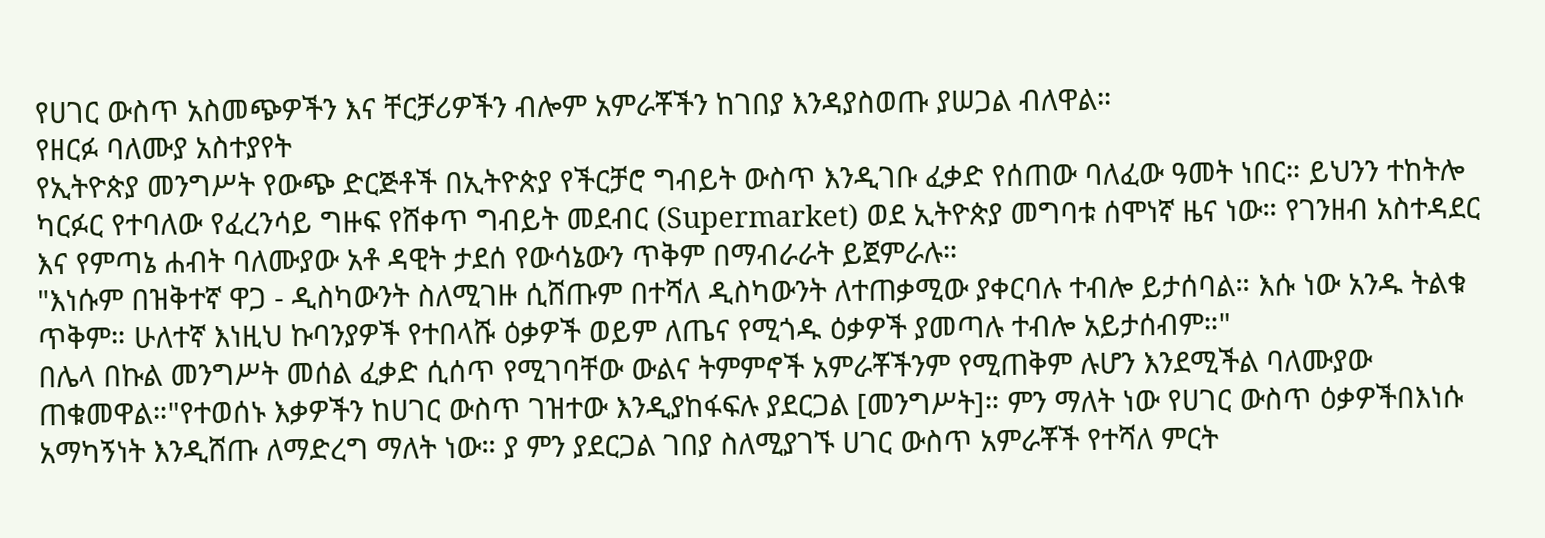የሀገር ውስጥ አስመጭዎችን እና ቸርቻሪዎችን ብሎም አምራቾችን ከገበያ እንዳያስወጡ ያሠጋል ብለዋል።
የዘርፉ ባለሙያ አስተያየት
የኢትዮጵያ መንግሥት የውጭ ድርጅቶች በኢትዮጵያ የችርቻሮ ግብይት ውስጥ እንዲገቡ ፈቃድ የሰጠው ባለፈው ዓመት ነበር። ይህንን ተከትሎ ካርፉር የተባለው የፈረንሳይ ግዙፍ የሸቀጥ ግብይት መደብር (Supermarket) ወደ ኢትዮጵያ መግባቱ ሰሞነኛ ዜና ነው። የገንዘብ አስተዳደር እና የምጣኔ ሐብት ባለሙያው አቶ ዳዊት ታደሰ የውሳኔውን ጥቅም በማብራራት ይጀምራሉ።
"እነሱም በዝቅተኛ ዋጋ - ዲስካውንት ስለሚገዙ ሲሸጡም በተሻለ ዲስካውንት ለተጠቃሚው ያቀርባሉ ተብሎ ይታሰባል። እሱ ነው አንዱ ትልቁ ጥቅም። ሁለተኛ እነዚህ ኩባንያዎች የተበላሹ ዕቃዎች ወይም ለጤና የሚጎዱ ዕቃዎች ያመጣሉ ተብሎ አይታሰብም።"
በሌላ በኩል መንግሥት መሰል ፈቃድ ሲሰጥ የሚገባቸው ውልና ትምምኖች አምራቾችንም የሚጠቅም ሉሆን እንደሚችል ባለሙያው ጠቁመዋል።"የተወሰኑ እቃዎችን ከሀገር ውስጥ ገዝተው እንዲያከፋፍሉ ያደርጋል [መንግሥት]። ምን ማለት ነው የሀገር ውስጥ ዕቃዎችበእነሱ አማካኝነት እንዲሸጡ ለማድረግ ማለት ነው። ያ ምን ያደርጋል ገበያ ስለሚያገኙ ሀገር ውስጥ አምራቾች የተሻለ ምርት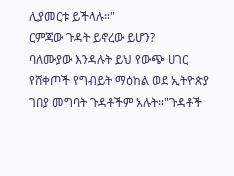ሊያመርቱ ይችላሉ።"
ርምጃው ጉዳት ይኖረው ይሆን?
ባለሙያው እንዳሉት ይህ የውጭ ሀገር የሸቀጦች የግብይት ማዕከል ወደ ኢትዮጵያ ገበያ መግባት ጉዳቶችም አሉት።"ጉዳቶች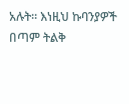አሉት። እነዚህ ኩባንያዎች በጣም ትልቅ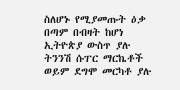ስለሆኑ የሚያመጡት ዕቃ በጣም በብዛት ከሆነ ኢትዮጵያ ውስጥ ያሉ ትንንሽ ሱፐር ማርኬቶች ወይም ደግሞ መርካቶ ያሉ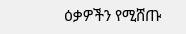ዕቃዎችን የሚሸጡ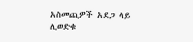አስመጪዎች አደጋ ላይ ሊወድቁ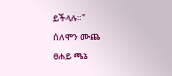ይችላሉ።"
ሰለሞን ሙጨ
ፀሐይ ጫኔ